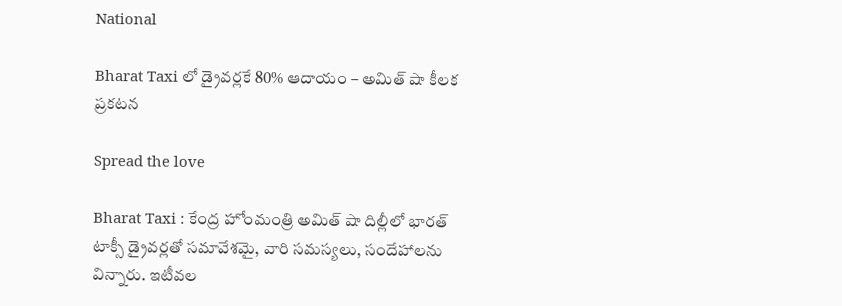National

Bharat Taxi లో డ్రైవర్లకే 80% ఆదాయం – అమిత్ షా కీలక ప్రకటన

Spread the love

Bharat Taxi : కేంద్ర హోంమంత్రి అమిత్ షా దిల్లీలో భారత్ టాక్సీ డ్రైవర్లతో సమావేశమై, వారి సమస్యలు, సందేహాలను విన్నారు. ఇటీవల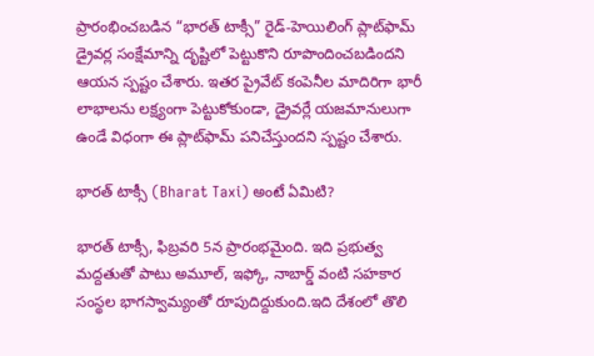ప్రారంభించబడిన “భారత్ టాక్సీ” రైడ్-హెయిలింగ్ ప్లాట్‌ఫామ్ డ్రైవర్ల సంక్షేమాన్ని దృష్టిలో పెట్టుకొని రూపొందించబడిందని ఆయన స్పష్టం చేశారు. ఇతర ప్రైవేట్ కంపెనీల మాదిరిగా భారీ లాభాలను లక్ష్యంగా పెట్టుకోకుండా, డ్రైవర్లే యజమానులుగా ఉండే విధంగా ఈ ప్లాట్‌ఫామ్ పనిచేస్తుందని స్పష్టం చేశారు.

భార‌త్ టాక్సీ (Bharat Taxi) అంటే ఏమిటి?

భారత్ టాక్సీ, ఫిబ్రవరి 5న ప్రారంభమైంది. ఇది ప్రభుత్వ మద్దతుతో పాటు అమూల్, ఇఫ్కో, నాబార్డ్ వంటి సహకార సంస్థల భాగస్వామ్యంతో రూపుదిద్దుకుంది.ఇది దేశంలో తొలి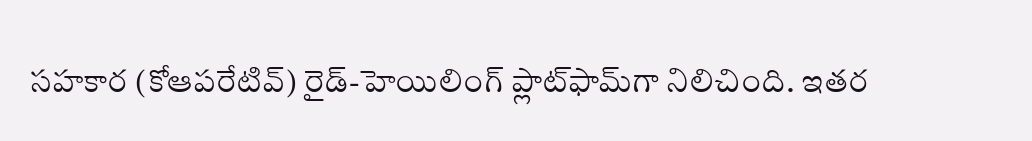సహకార (కోఆపరేటివ్) రైడ్-హెయిలింగ్ ప్లాట్‌ఫామ్‌గా నిలిచింది. ఇతర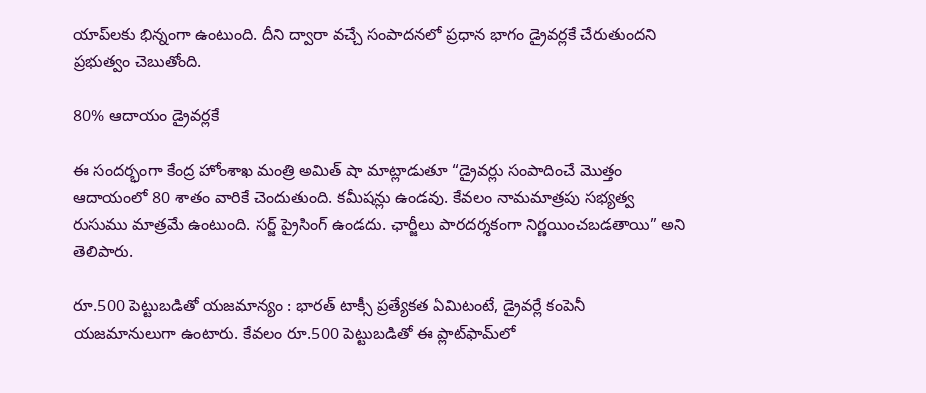యాప్‌లకు భిన్నంగా ఉంటుంది. దీని ద్వారా వ‌చ్చే సంపాదనలో ప్రధాన భాగం డ్రైవర్లకే చేరుతుందని ప్రభుత్వం చెబుతోంది.

80% ఆదాయం డ్రైవర్లకే

ఈ సందర్భంగా కేంద్ర హోంశాఖ మంత్రి అమిత్ షా మాట్లాడుతూ “డ్రైవర్లు సంపాదించే మొత్తం ఆదాయంలో 80 శాతం వారికే చెందుతుంది. కమీషన్లు ఉండవు. కేవలం నామమాత్రపు సభ్యత్వ రుసుము మాత్రమే ఉంటుంది. సర్జ్ ప్రైసింగ్ ఉండదు. ఛార్జీలు పారదర్శకంగా నిర్ణయించబడతాయి” అని తెలిపారు.

రూ.500 పెట్టుబడితో యజమాన్యం : భారత్ టాక్సీ ప్రత్యేకత ఏమిటంటే, డ్రైవర్లే కంపెనీ యజమానులుగా ఉంటారు. కేవలం రూ.500 పెట్టుబడితో ఈ ప్లాట్‌ఫామ్‌లో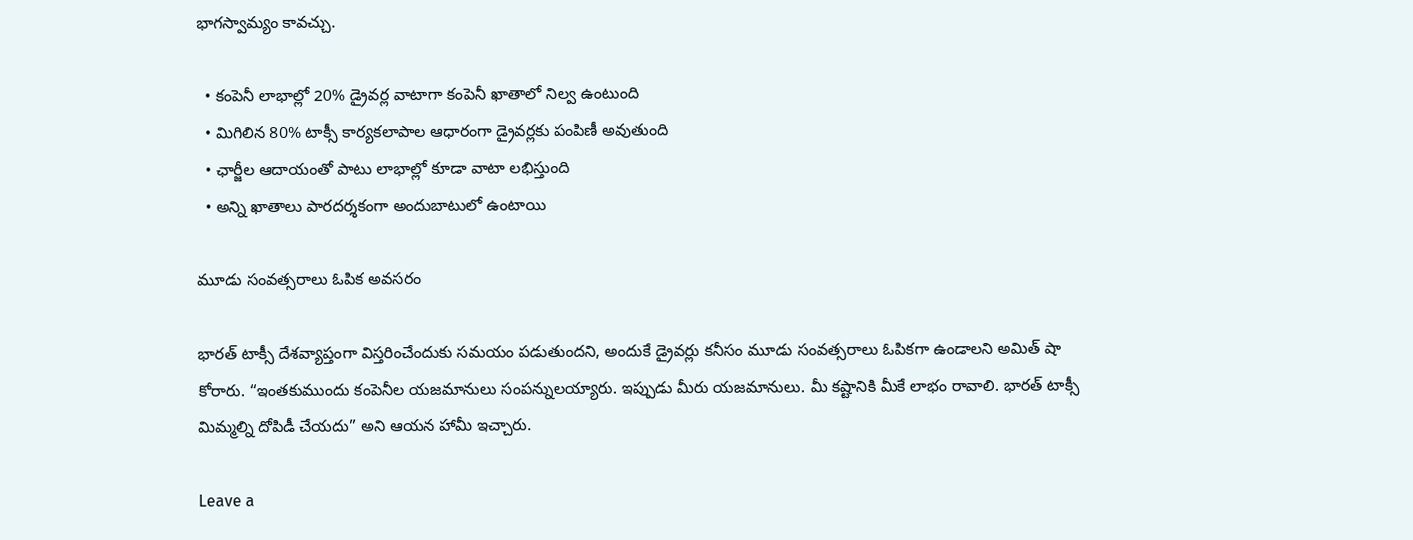భాగస్వామ్యం కావచ్చు.

  • కంపెనీ లాభాల్లో 20% డ్రైవర్ల వాటాగా కంపెనీ ఖాతాలో నిల్వ ఉంటుంది
  • మిగిలిన 80% టాక్సీ కార్యకలాపాల ఆధారంగా డ్రైవర్లకు పంపిణీ అవుతుంది
  • ఛార్జీల ఆదాయంతో పాటు లాభాల్లో కూడా వాటా లభిస్తుంది
  • అన్ని ఖాతాలు పారదర్శకంగా అందుబాటులో ఉంటాయి

మూడు సంవత్సరాలు ఓపిక అవసరం

భారత్ టాక్సీ దేశవ్యాప్తంగా విస్తరించేందుకు సమయం పడుతుందని, అందుకే డ్రైవర్లు కనీసం మూడు సంవత్సరాలు ఓపికగా ఉండాలని అమిత్ షా కోరారు. “ఇంతకుముందు కంపెనీల యజమానులు సంపన్నులయ్యారు. ఇప్పుడు మీరు యజమానులు. మీ కష్టానికి మీకే లాభం రావాలి. భారత్ టాక్సీ మిమ్మల్ని దోపిడీ చేయదు” అని ఆయన హామీ ఇచ్చారు.

Leave a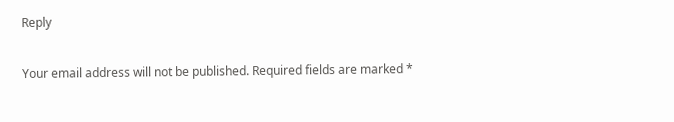Reply

Your email address will not be published. Required fields are marked *